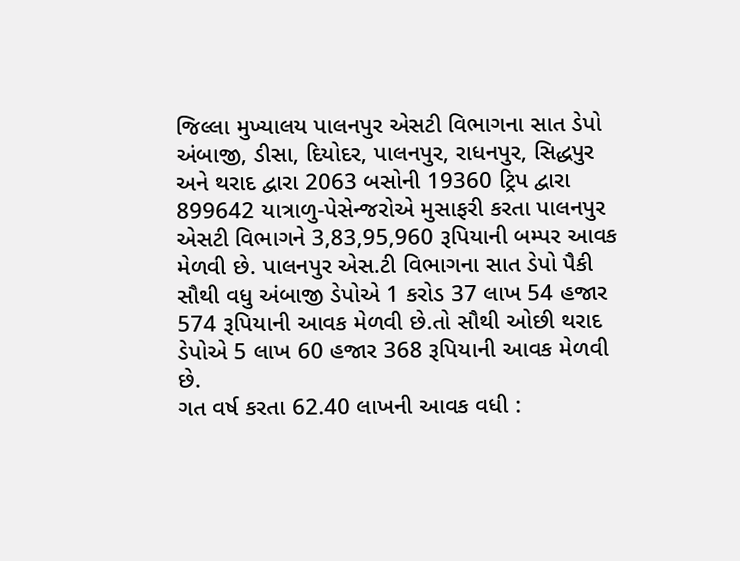જિલ્લા મુખ્યાલય પાલનપુર એસટી વિભાગના સાત ડેપો અંબાજી, ડીસા, દિયોદર, પાલનપુર, રાધનપુર, સિદ્ધપુર અને થરાદ દ્વારા 2063 બસોની 19360 ટ્રિપ દ્વારા 899642 યાત્રાળુ-પેસેન્જરોએ મુસાફરી કરતા પાલનપુર એસટી વિભાગને 3,83,95,960 રૂપિયાની બમ્પર આવક મેળવી છે. પાલનપુર એસ.ટી વિભાગના સાત ડેપો પૈકી સૌથી વધુ અંબાજી ડેપોએ 1 કરોડ 37 લાખ 54 હજાર 574 રૂપિયાની આવક મેળવી છે.તો સૌથી ઓછી થરાદ ડેપોએ 5 લાખ 60 હજાર 368 રૂપિયાની આવક મેળવી છે.
ગત વર્ષ કરતા 62.40 લાખની આવક વધી :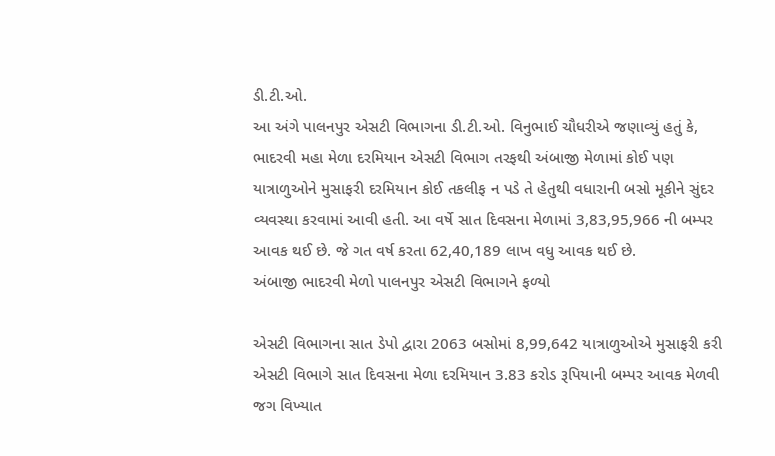ડી.ટી.ઓ.
આ અંગે પાલનપુર એસટી વિભાગના ડી.ટી.ઓ. વિનુભાઈ ચૌધરીએ જણાવ્યું હતું કે, ભાદરવી મહા મેળા દરમિયાન એસટી વિભાગ તરફથી અંબાજી મેળામાં કોઈ પણ યાત્રાળુઓને મુસાફરી દરમિયાન કોઈ તકલીફ ન પડે તે હેતુથી વધારાની બસો મૂકીને સુંદર વ્યવસ્થા કરવામાં આવી હતી. આ વર્ષે સાત દિવસના મેળામાં 3,83,95,966 ની બમ્પર આવક થઈ છે. જે ગત વર્ષ કરતા 62,40,189 લાખ વધુ આવક થઈ છે.
અંબાજી ભાદરવી મેળો પાલનપુર એસટી વિભાગને ફળ્યો

એસટી વિભાગના સાત ડેપો દ્વારા 2063 બસોમાં 8,99,642 યાત્રાળુઓએ મુસાફરી કરી
એસટી વિભાગે સાત દિવસના મેળા દરમિયાન 3.83 કરોડ રૂપિયાની બમ્પર આવક મેળવી
જગ વિખ્યાત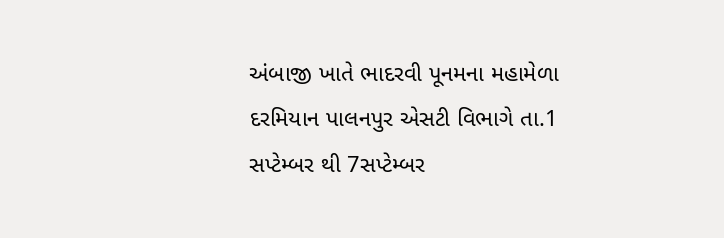અંબાજી ખાતે ભાદરવી પૂનમના મહામેળા દરમિયાન પાલનપુર એસટી વિભાગે તા.1 સપ્ટેમ્બર થી 7સપ્ટેમ્બર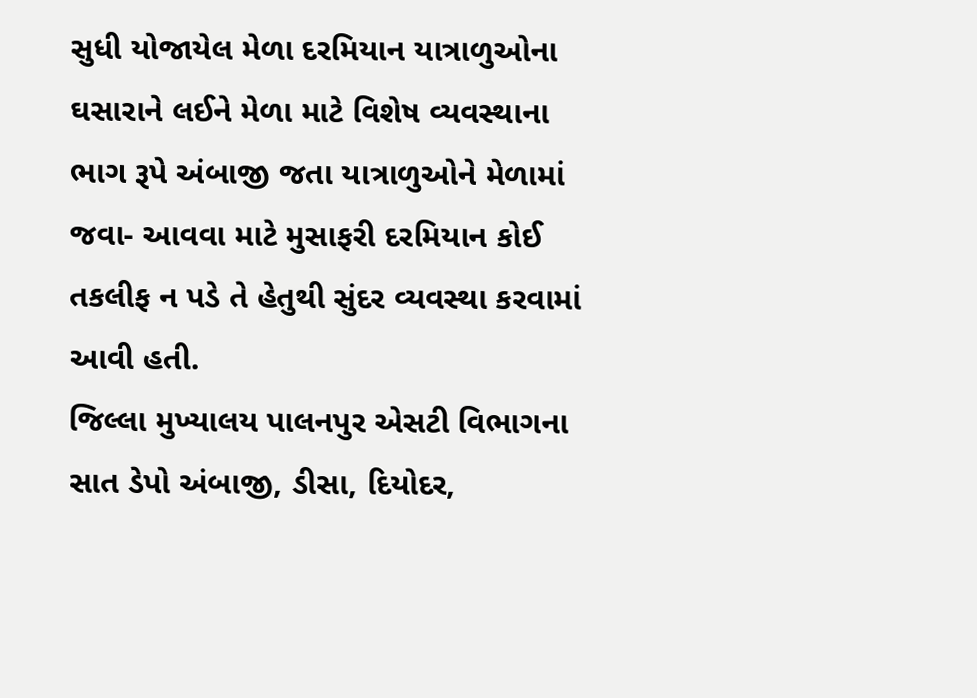સુધી યોજાયેલ મેળા દરમિયાન યાત્રાળુઓના ઘસારાને લઈને મેળા માટે વિશેષ વ્યવસ્થાના ભાગ રૂપે અંબાજી જતા યાત્રાળુઓને મેળામાં જવા- આવવા માટે મુસાફરી દરમિયાન કોઈ તકલીફ ન પડે તે હેતુથી સુંદર વ્યવસ્થા કરવામાં આવી હતી.
જિલ્લા મુખ્યાલય પાલનપુર એસટી વિભાગના સાત ડેપો અંબાજી, ડીસા, દિયોદર,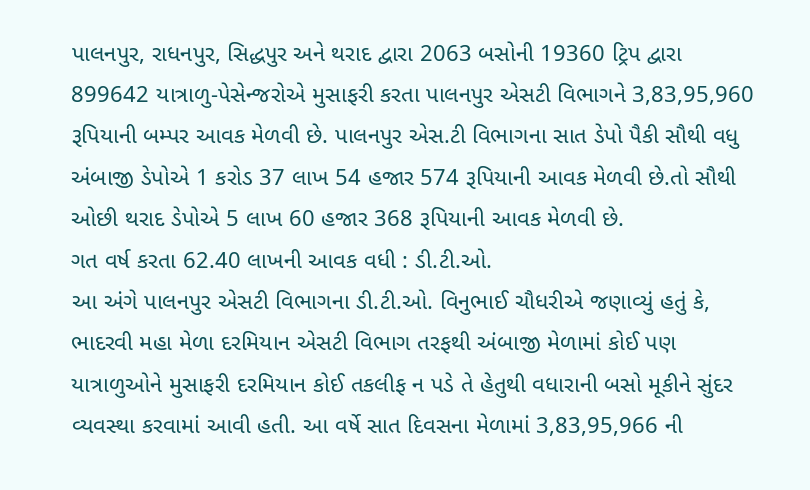પાલનપુર, રાધનપુર, સિદ્ધપુર અને થરાદ દ્વારા 2063 બસોની 19360 ટ્રિપ દ્વારા 899642 યાત્રાળુ-પેસેન્જરોએ મુસાફરી કરતા પાલનપુર એસટી વિભાગને 3,83,95,960 રૂપિયાની બમ્પર આવક મેળવી છે. પાલનપુર એસ.ટી વિભાગના સાત ડેપો પૈકી સૌથી વધુ અંબાજી ડેપોએ 1 કરોડ 37 લાખ 54 હજાર 574 રૂપિયાની આવક મેળવી છે.તો સૌથી ઓછી થરાદ ડેપોએ 5 લાખ 60 હજાર 368 રૂપિયાની આવક મેળવી છે.
ગત વર્ષ કરતા 62.40 લાખની આવક વધી : ડી.ટી.ઓ.
આ અંગે પાલનપુર એસટી વિભાગના ડી.ટી.ઓ. વિનુભાઈ ચૌધરીએ જણાવ્યું હતું કે, ભાદરવી મહા મેળા દરમિયાન એસટી વિભાગ તરફથી અંબાજી મેળામાં કોઈ પણ યાત્રાળુઓને મુસાફરી દરમિયાન કોઈ તકલીફ ન પડે તે હેતુથી વધારાની બસો મૂકીને સુંદર વ્યવસ્થા કરવામાં આવી હતી. આ વર્ષે સાત દિવસના મેળામાં 3,83,95,966 ની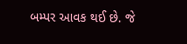બમ્પર આવક થઈ છે. જે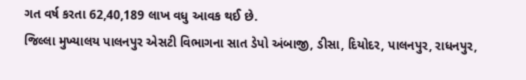ગત વર્ષ કરતા 62,40,189 લાખ વધુ આવક થઈ છે.
જિલ્લા મુખ્યાલય પાલનપુર એસટી વિભાગના સાત ડેપો અંબાજી, ડીસા, દિયોદર, પાલનપુર, રાધનપુર,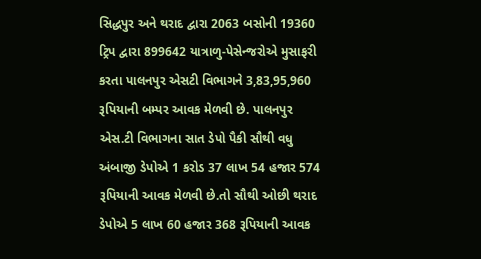સિદ્ધપુર અને થરાદ દ્વારા 2063 બસોની 19360 ટ્રિપ દ્વારા 899642 યાત્રાળુ-પેસેન્જરોએ મુસાફરી કરતા પાલનપુર એસટી વિભાગને 3,83,95,960 રૂપિયાની બમ્પર આવક મેળવી છે. પાલનપુર એસ.ટી વિભાગના સાત ડેપો પૈકી સૌથી વધુ અંબાજી ડેપોએ 1 કરોડ 37 લાખ 54 હજાર 574 રૂપિયાની આવક મેળવી છે.તો સૌથી ઓછી થરાદ ડેપોએ 5 લાખ 60 હજાર 368 રૂપિયાની આવક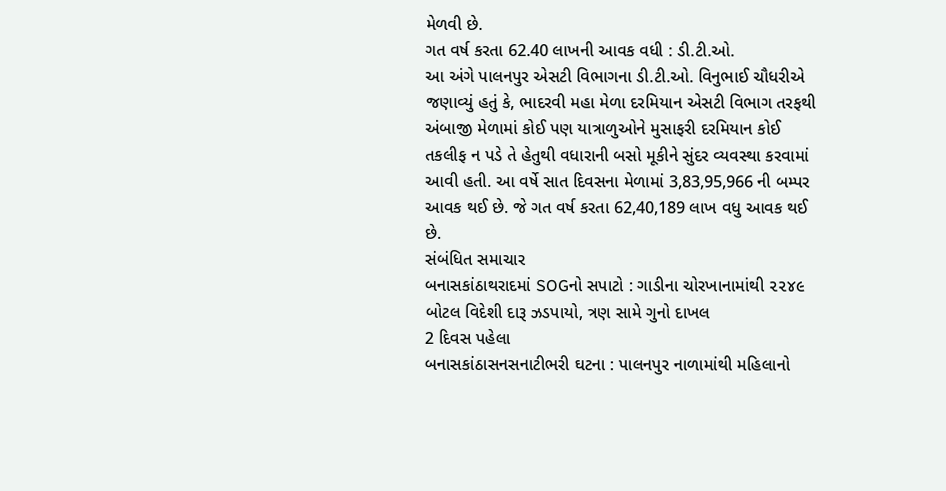મેળવી છે.
ગત વર્ષ કરતા 62.40 લાખની આવક વધી : ડી.ટી.ઓ.
આ અંગે પાલનપુર એસટી વિભાગના ડી.ટી.ઓ. વિનુભાઈ ચૌધરીએ જણાવ્યું હતું કે, ભાદરવી મહા મેળા દરમિયાન એસટી વિભાગ તરફથી અંબાજી મેળામાં કોઈ પણ યાત્રાળુઓને મુસાફરી દરમિયાન કોઈ તકલીફ ન પડે તે હેતુથી વધારાની બસો મૂકીને સુંદર વ્યવસ્થા કરવામાં આવી હતી. આ વર્ષે સાત દિવસના મેળામાં 3,83,95,966 ની બમ્પર આવક થઈ છે. જે ગત વર્ષ કરતા 62,40,189 લાખ વધુ આવક થઈ છે.
સંબંધિત સમાચાર
બનાસકાંઠાથરાદમાં SOGનો સપાટો : ગાડીના ચોરખાનામાંથી ૨૨૪૯ બોટલ વિદેશી દારૂ ઝડપાયો, ત્રણ સામે ગુનો દાખલ
2 દિવસ પહેલા
બનાસકાંઠાસનસનાટીભરી ઘટના : પાલનપુર નાળામાંથી મહિલાનો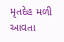મૃતદેહ મળી આવતા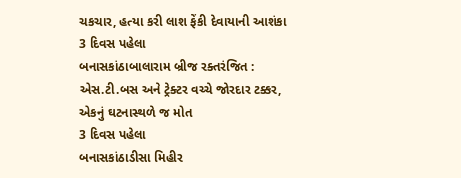ચકચાર, હત્યા કરી લાશ ફેંકી દેવાયાની આશંકા
3 દિવસ પહેલા
બનાસકાંઠાબાલારામ બ્રીજ રક્તરંજિત : એસ.ટી.બસ અને ટ્રેક્ટર વચ્ચે જોરદાર ટક્કર, એકનું ઘટનાસ્થળે જ મોત
3 દિવસ પહેલા
બનાસકાંઠાડીસા મિહીર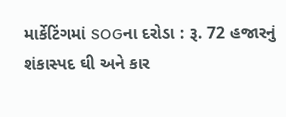માર્કેટિંગમાં SOGના દરોડા : રૂ. 72 હજારનું શંકાસ્પદ ઘી અને કાર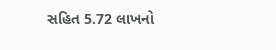સહિત 5.72 લાખનો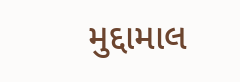મુદ્દામાલ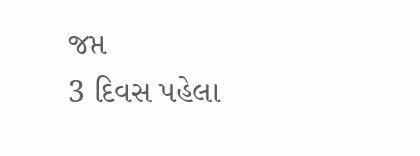જપ્ત
3 દિવસ પહેલા